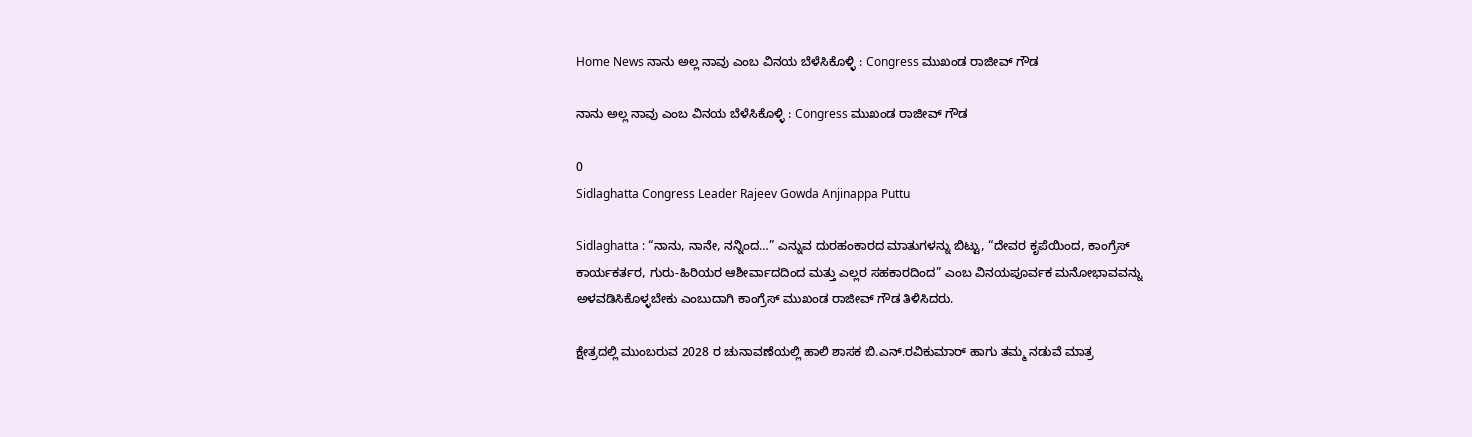Home News ನಾನು ಅಲ್ಲ ನಾವು ಎಂಬ ವಿನಯ ಬೆಳೆಸಿಕೊಳ್ಳಿ : Congress ಮುಖಂಡ ರಾಜೀವ್ ಗೌಡ

ನಾನು ಅಲ್ಲ ನಾವು ಎಂಬ ವಿನಯ ಬೆಳೆಸಿಕೊಳ್ಳಿ : Congress ಮುಖಂಡ ರಾಜೀವ್ ಗೌಡ

0
Sidlaghatta Congress Leader Rajeev Gowda Anjinappa Puttu

Sidlaghatta : “ನಾನು, ನಾನೇ, ನನ್ನಿಂದ…” ಎನ್ನುವ ದುರಹಂಕಾರದ ಮಾತುಗಳನ್ನು ಬಿಟ್ಟು, “ದೇವರ ಕೃಪೆಯಿಂದ, ಕಾಂಗ್ರೆಸ್ ಕಾರ್ಯಕರ್ತರ, ಗುರು-ಹಿರಿಯರ ಆಶೀರ್ವಾದದಿಂದ ಮತ್ತು ಎಲ್ಲರ ಸಹಕಾರದಿಂದ” ಎಂಬ ವಿನಯಪೂರ್ವಕ ಮನೋಭಾವವನ್ನು ಅಳವಡಿಸಿಕೊಳ್ಳಬೇಕು ಎಂಬುದಾಗಿ ಕಾಂಗ್ರೆಸ್ ಮುಖಂಡ ರಾಜೀವ್ ಗೌಡ ತಿಳಿಸಿದರು.

ಕ್ಷೇತ್ರದಲ್ಲಿ ಮುಂಬರುವ 2028 ರ ಚುನಾವಣೆಯಲ್ಲಿ ಹಾಲಿ ಶಾಸಕ ಬಿ.ಎನ್.ರವಿಕುಮಾರ್ ಹಾಗು ತಮ್ಮ ನಡುವೆ ಮಾತ್ರ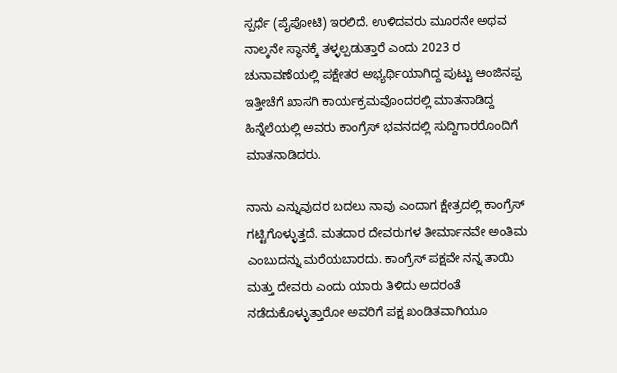ಸ್ಪರ್ಧೆ (ಪೈಪೋಟಿ) ಇರಲಿದೆ. ಉಳಿದವರು ಮೂರನೇ ಅಥವ ನಾಲ್ಕನೇ ಸ್ಥಾನಕ್ಕೆ ತಳ್ಳಲ್ಪಡುತ್ತಾರೆ ಎಂದು 2023 ರ ಚುನಾವಣೆಯಲ್ಲಿ ಪಕ್ಷೇತರ ಅಭ್ಯರ್ಥಿಯಾಗಿದ್ದ ಪುಟ್ಟು ಆಂಜಿನಪ್ಪ ಇತ್ತೀಚೆಗೆ ಖಾಸಗಿ ಕಾರ್ಯಕ್ರಮವೊಂದರಲ್ಲಿ ಮಾತನಾಡಿದ್ದ ಹಿನ್ನೆಲೆಯಲ್ಲಿ ಅವರು ಕಾಂಗ್ರೆಸ್ ಭವನದಲ್ಲಿ ಸುದ್ದಿಗಾರರೊಂದಿಗೆ ಮಾತನಾಡಿದರು.

ನಾನು ಎನ್ನುವುದರ ಬದಲು ನಾವು ಎಂದಾಗ ಕ್ಷೇತ್ರದಲ್ಲಿ ಕಾಂಗ್ರೆಸ್ ಗಟ್ಟಿಗೊಳ್ಳುತ್ತದೆ. ಮತದಾರ ದೇವರುಗಳ ತೀರ್ಮಾನವೇ ಅಂತಿಮ ಎಂಬುದನ್ನು ಮರೆಯಬಾರದು. ಕಾಂಗ್ರೆಸ್ ಪಕ್ಷವೇ ನನ್ನ ತಾಯಿ ಮತ್ತು ದೇವರು ಎಂದು ಯಾರು ತಿಳಿದು ಅದರಂತೆ ನಡೆದುಕೊಳ್ಳುತ್ತಾರೋ ಅವರಿಗೆ ಪಕ್ಷ ಖಂಡಿತವಾಗಿಯೂ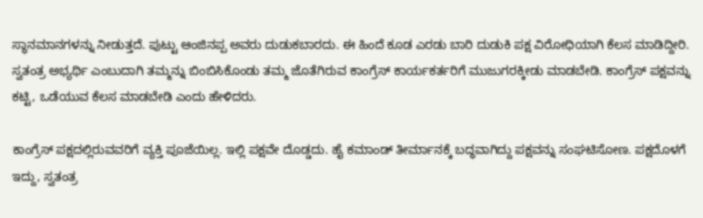ಸ್ಥಾನಮಾನಗಳನ್ನು ನೀಡುತ್ತದೆ. ಪುಟ್ಟು ಆಂಜಿನಪ್ಪ ಅವರು ದುಡುಕಬಾರದು. ಈ ಹಿಂದೆ ಕೂಡ ಎರಡು ಬಾರಿ ದುಡುಕಿ ಪಕ್ಷ ವಿರೋಧಿಯಾಗಿ ಕೆಲಸ ಮಾಡಿದ್ದೀರಿ. ಸ್ವತಂತ್ರ ಅಭ್ಯರ್ಥಿ ಎಂಬುದಾಗಿ ತಮ್ಮನ್ನು ಬಿಂಬಿಸಿಕೊಂಡು ತಮ್ಮ ಜೊತೆಗಿರುವ ಕಾಂಗ್ರೆಸ್ ಕಾರ್ಯಕರ್ತರಿಗೆ ಮುಜುಗರಕ್ಕೀಡು ಮಾಡಬೇಡಿ. ಕಾಂಗ್ರೆಸ್ ಪಕ್ಷವನ್ನು ಕಟ್ಟಿ, ಒಡೆಯುವ ಕೆಲಸ ಮಾಡಬೇಡಿ ಎಂದು ಹೇಳಿದರು.

ಕಾಂಗ್ರೆಸ್ ಪಕ್ಷದಲ್ಲಿರುವವರಿಗೆ ವ್ಯಕ್ತಿ ಪೂಜೆಯಿಲ್ಲ. ಇಲ್ಲಿ ಪಕ್ಷವೇ ದೊಡ್ಡದು. ಹೈ ಕಮಾಂಡ್ ತೀರ್ಮಾನಕ್ಕೆ ಬದ್ಧವಾಗಿದ್ದು ಪಕ್ಷವನ್ನು ಸಂಘಟಿಸೋಣ. ಪಕ್ಷದೊಳಗೆ ಇದ್ದು, ಸ್ವತಂತ್ರ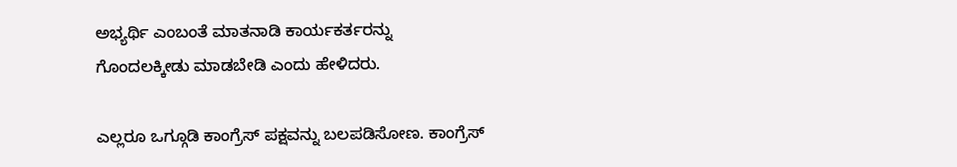ಅಭ್ಯರ್ಥಿ ಎಂಬಂತೆ ಮಾತನಾಡಿ ಕಾರ್ಯಕರ್ತರನ್ನು ಗೊಂದಲಕ್ಕೀಡು ಮಾಡಬೇಡಿ ಎಂದು ಹೇಳಿದರು.

ಎಲ್ಲರೂ ಒಗ್ಗೂಡಿ ಕಾಂಗ್ರೆಸ್ ಪಕ್ಷವನ್ನು ಬಲಪಡಿಸೋಣ. ಕಾಂಗ್ರೆಸ್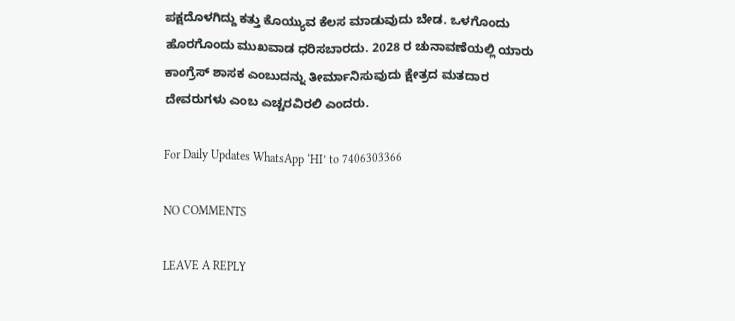ಪಕ್ಷದೊಳಗಿದ್ದು ಕತ್ತು ಕೊಯ್ಯುವ ಕೆಲಸ ಮಾಡುವುದು ಬೇಡ. ಒಳಗೊಂದು ಹೊರಗೊಂದು ಮುಖವಾಡ ಧರಿಸಬಾರದು. 2028 ರ ಚುನಾವಣೆಯಲ್ಲಿ ಯಾರು ಕಾಂಗ್ರೆಸ್ ಶಾಸಕ ಎಂಬುದನ್ನು ತೀರ್ಮಾನಿಸುವುದು ಕ್ಷೇತ್ರದ ಮತದಾರ ದೇವರುಗಳು ಎಂಬ ಎಚ್ಚರವಿರಲಿ ಎಂದರು.

For Daily Updates WhatsApp ‘HI’ to 7406303366

NO COMMENTS

LEAVE A REPLY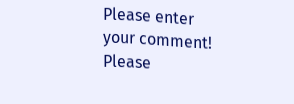Please enter your comment!
Please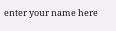enter your name here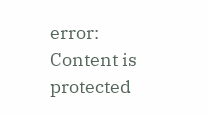error: Content is protected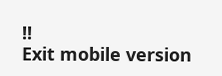!!
Exit mobile version